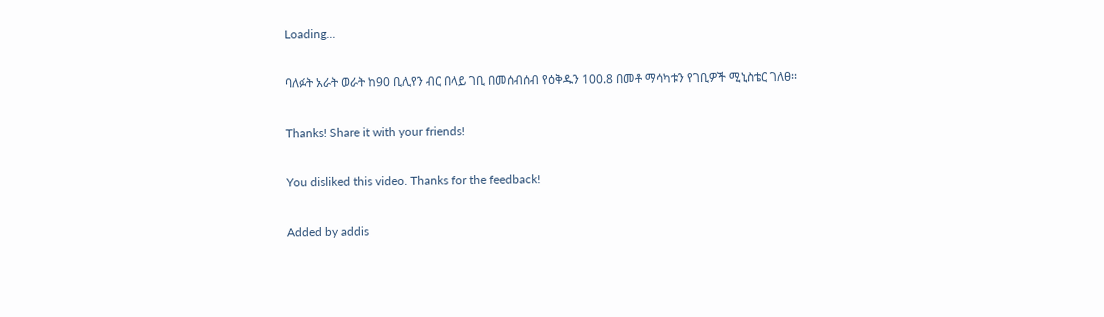Loading...

ባለፉት አራት ወራት ከ90 ቢሊየን ብር በላይ ገቢ በመሰብሰብ የዕቅዱን 100.8 በመቶ ማሳካቱን የገቢዎች ሚኒስቴር ገለፀ፡፡

Thanks! Share it with your friends!

You disliked this video. Thanks for the feedback!

Added by addis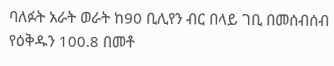ባለፉት አራት ወራት ከ90 ቢሊየን ብር በላይ ገቢ በመሰብሰብ የዕቅዱን 100.8 በመቶ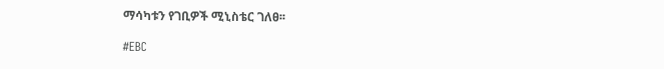ማሳካቱን የገቢዎች ሚኒስቴር ገለፀ፡፡

#EBC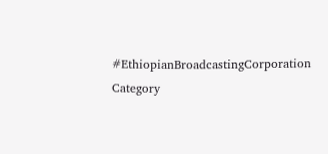#EthiopianBroadcastingCorporation
Category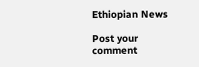Ethiopian News

Post your comment